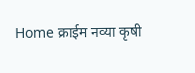Home क्राईम नव्या कृषी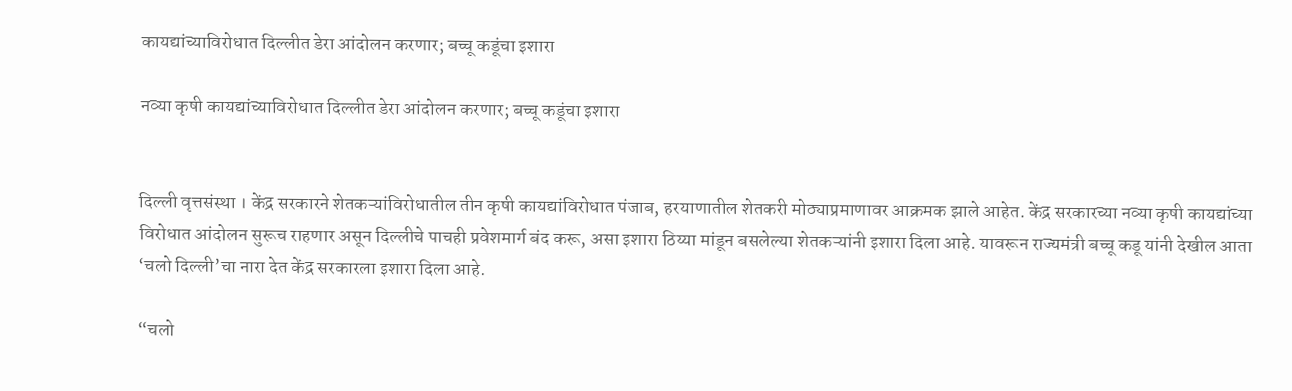कायद्यांच्याविरोधात दिल्लीत डेरा आंदोलन करणार; बच्चू कडूंचा इशारा

नव्या कृषी कायद्यांच्याविरोधात दिल्लीत डेरा आंदोलन करणार; बच्चू कडूंचा इशारा


दिल्ली वृत्तसंस्था । केंद्र सरकारने शेतकऱ्यांविरोधातील तीन कृषी कायद्यांविरोधात पंजाब, हरयाणातील शेतकरी मोठ्याप्रमाणावर आक्रमक झाले आहेत. केंद्र सरकारच्या नव्या कृषी कायद्यांच्या विरोधात आंदोलन सुरूच राहणार असून दिल्लीचे पाचही प्रवेशमार्ग बंद करू, असा इशारा ठिय्या मांडून बसलेल्या शेतकऱ्यांनी इशारा दिला आहे. यावरून राज्यमंत्री बच्चू कडू यांनी देखील आता ‘चलो दिल्ली’चा नारा देत केंद्र सरकारला इशारा दिला आहे.

“चलो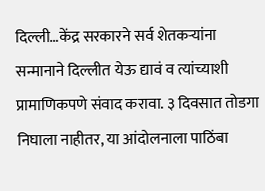दिल्ली…केंद्र सरकारने सर्व शेतकऱ्यांना सन्मानाने दिल्लीत येऊ द्यावं व त्यांच्याशी प्रामाणिकपणे संवाद करावा. ३ दिवसात तोडगा निघाला नाहीतर, या आंदोलनाला पाठिंबा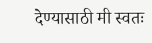देण्यासाठी मी स्वतः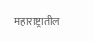महाराष्ट्रातील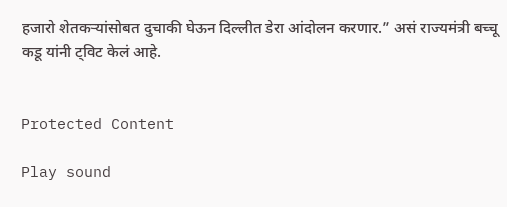हजारो शेतकऱ्यांसोबत दुचाकी घेऊन दिल्लीत डेरा आंदोलन करणार.” असं राज्यमंत्री बच्चू कडू यांनी ट्विट केलं आहे.


Protected Content

Play sound